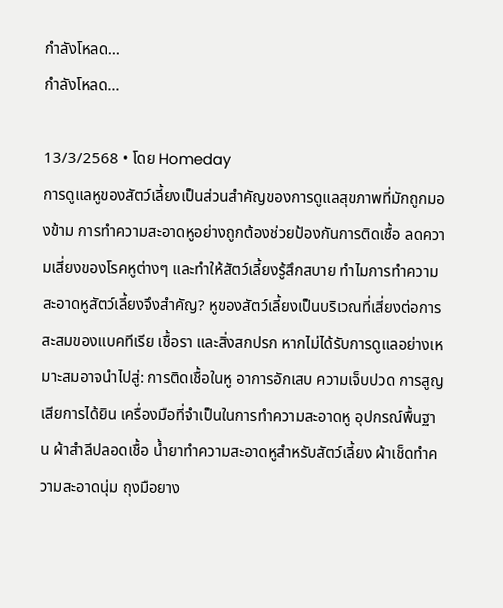กำลังโหลด...
กำลังโหลด...

13/3/2568 • โดย Homeday
การดูแลหูของสัตว์เลี้ยงเป็นส่วนสำคัญของการดูแลสุขภาพที่มักถูกมองข้าม การทำความสะอาดหูอย่างถูกต้องช่วยป้องกันการติดเชื้อ ลดความเสี่ยงของโรคหูต่างๆ และทำให้สัตว์เลี้ยงรู้สึกสบาย ทำไมการทำความสะอาดหูสัตว์เลี้ยงจึงสำคัญ? หูของสัตว์เลี้ยงเป็นบริเวณที่เสี่ยงต่อการสะสมของแบคทีเรีย เชื้อรา และสิ่งสกปรก หากไม่ได้รับการดูแลอย่างเหมาะสมอาจนำไปสู่: การติดเชื้อในหู อาการอักเสบ ความเจ็บปวด การสูญเสียการได้ยิน เครื่องมือที่จำเป็นในการทำความสะอาดหู อุปกรณ์พื้นฐาน ผ้าสำลีปลอดเชื้อ น้ำยาทำความสะอาดหูสำหรับสัตว์เลี้ยง ผ้าเช็ดทำความสะอาดนุ่ม ถุงมือยาง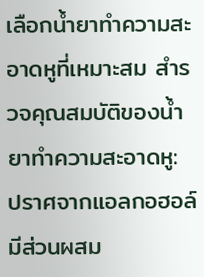เลือกน้ำยาทำความสะอาดหูที่เหมาะสม สำรวจคุณสมบัติของน้ำยาทำความสะอาดหู: ปราศจากแอลกอฮอล์ มีส่วนผสม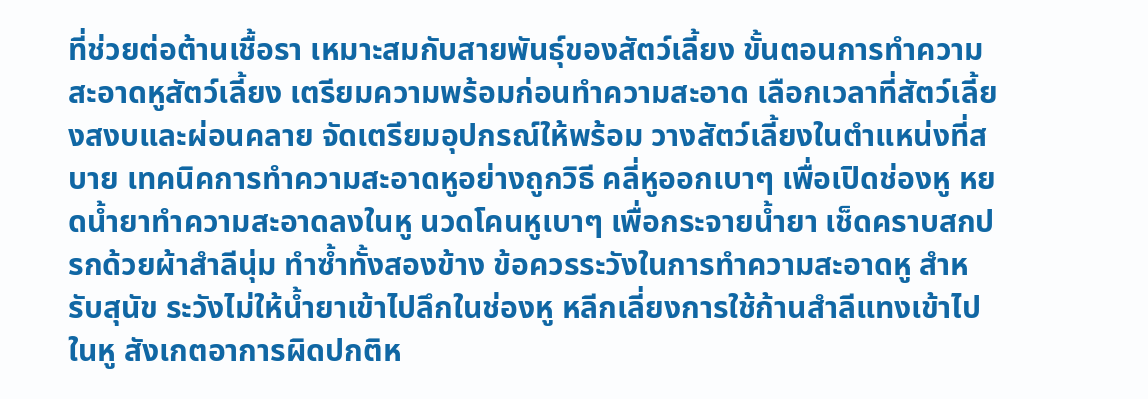ที่ช่วยต่อต้านเชื้อรา เหมาะสมกับสายพันธุ์ของสัตว์เลี้ยง ขั้นตอนการทำความสะอาดหูสัตว์เลี้ยง เตรียมความพร้อมก่อนทำความสะอาด เลือกเวลาที่สัตว์เลี้ยงสงบและผ่อนคลาย จัดเตรียมอุปกรณ์ให้พร้อม วางสัตว์เลี้ยงในตำแหน่งที่สบาย เทคนิคการทำความสะอาดหูอย่างถูกวิธี คลี่หูออกเบาๆ เพื่อเปิดช่องหู หยดน้ำยาทำความสะอาดลงในหู นวดโคนหูเบาๆ เพื่อกระจายน้ำยา เช็ดคราบสกปรกด้วยผ้าสำลีนุ่ม ทำซ้ำทั้งสองข้าง ข้อควรระวังในการทำความสะอาดหู สำหรับสุนัข ระวังไม่ให้น้ำยาเข้าไปลึกในช่องหู หลีกเลี่ยงการใช้ก้านสำลีแทงเข้าไปในหู สังเกตอาการผิดปกติห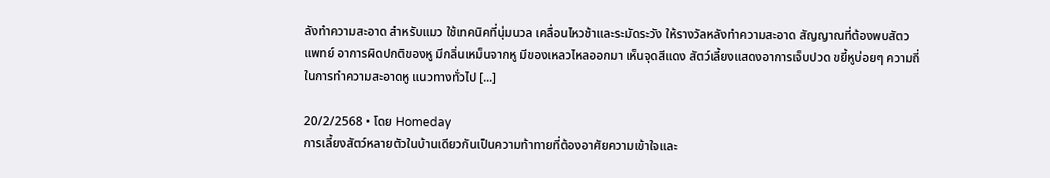ลังทำความสะอาด สำหรับแมว ใช้เทคนิคที่นุ่มนวล เคลื่อนไหวช้าและระมัดระวัง ให้รางวัลหลังทำความสะอาด สัญญาณที่ต้องพบสัตวแพทย์ อาการผิดปกติของหู มีกลิ่นเหม็นจากหู มีของเหลวไหลออกมา เห็นจุดสีแดง สัตว์เลี้ยงแสดงอาการเจ็บปวด ขยี้หูบ่อยๆ ความถี่ในการทำความสะอาดหู แนวทางทั่วไป [...]

20/2/2568 • โดย Homeday
การเลี้ยงสัตว์หลายตัวในบ้านเดียวกันเป็นความท้าทายที่ต้องอาศัยความเข้าใจและ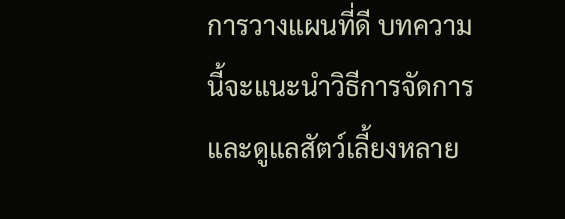การวางแผนที่ดี บทความนี้จะแนะนำวิธีการจัดการและดูแลสัตว์เลี้ยงหลาย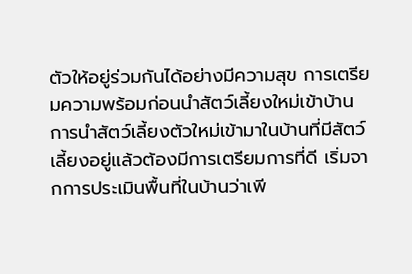ตัวให้อยู่ร่วมกันได้อย่างมีความสุข การเตรียมความพร้อมก่อนนำสัตว์เลี้ยงใหม่เข้าบ้าน การนำสัตว์เลี้ยงตัวใหม่เข้ามาในบ้านที่มีสัตว์เลี้ยงอยู่แล้วต้องมีการเตรียมการที่ดี เริ่มจากการประเมินพื้นที่ในบ้านว่าเพี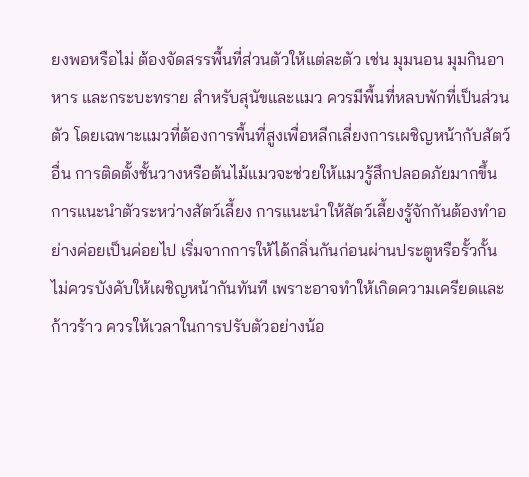ยงพอหรือไม่ ต้องจัดสรรพื้นที่ส่วนตัวให้แต่ละตัว เช่น มุมนอน มุมกินอาหาร และกระบะทราย สำหรับสุนัขและแมว ควรมีพื้นที่หลบพักที่เป็นส่วนตัว โดยเฉพาะแมวที่ต้องการพื้นที่สูงเพื่อหลีกเลี่ยงการเผชิญหน้ากับสัตว์อื่น การติดตั้งชั้นวางหรือต้นไม้แมวจะช่วยให้แมวรู้สึกปลอดภัยมากขึ้น การแนะนำตัวระหว่างสัตว์เลี้ยง การแนะนำให้สัตว์เลี้ยงรู้จักกันต้องทำอย่างค่อยเป็นค่อยไป เริ่มจากการให้ได้กลิ่นกันก่อนผ่านประตูหรือรั้วกั้น ไม่ควรบังคับให้เผชิญหน้ากันทันที เพราะอาจทำให้เกิดความเครียดและก้าวร้าว ควรให้เวลาในการปรับตัวอย่างน้อ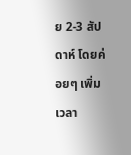ย 2-3 สัปดาห์ โดยค่อยๆ เพิ่มเวลา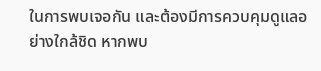ในการพบเจอกัน และต้องมีการควบคุมดูแลอย่างใกล้ชิด หากพบ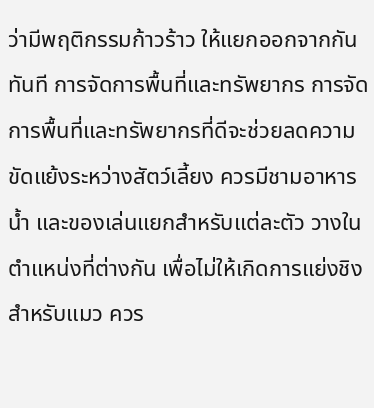ว่ามีพฤติกรรมก้าวร้าว ให้แยกออกจากกันทันที การจัดการพื้นที่และทรัพยากร การจัดการพื้นที่และทรัพยากรที่ดีจะช่วยลดความขัดแย้งระหว่างสัตว์เลี้ยง ควรมีชามอาหาร น้ำ และของเล่นแยกสำหรับแต่ละตัว วางในตำแหน่งที่ต่างกัน เพื่อไม่ให้เกิดการแย่งชิง สำหรับแมว ควร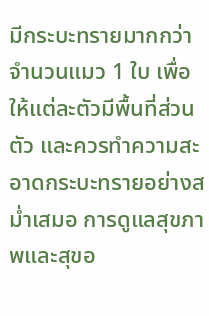มีกระบะทรายมากกว่าจำนวนแมว 1 ใบ เพื่อให้แต่ละตัวมีพื้นที่ส่วนตัว และควรทำความสะอาดกระบะทรายอย่างสม่ำเสมอ การดูแลสุขภาพและสุขอ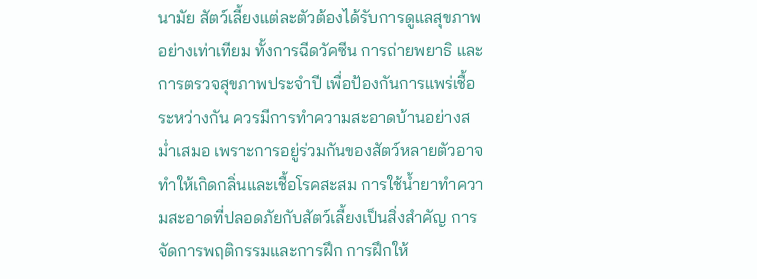นามัย สัตว์เลี้ยงแต่ละตัวต้องได้รับการดูแลสุขภาพอย่างเท่าเทียม ทั้งการฉีดวัคซีน การถ่ายพยาธิ และการตรวจสุขภาพประจำปี เพื่อป้องกันการแพร่เชื้อระหว่างกัน ควรมีการทำความสะอาดบ้านอย่างสม่ำเสมอ เพราะการอยู่ร่วมกันของสัตว์หลายตัวอาจทำให้เกิดกลิ่นและเชื้อโรคสะสม การใช้น้ำยาทำความสะอาดที่ปลอดภัยกับสัตว์เลี้ยงเป็นสิ่งสำคัญ การจัดการพฤติกรรมและการฝึก การฝึกให้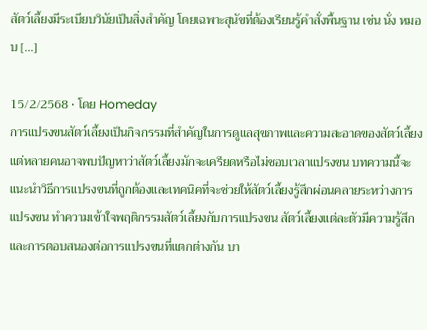สัตว์เลี้ยงมีระเบียบวินัยเป็นสิ่งสำคัญ โดยเฉพาะสุนัขที่ต้องเรียนรู้คำสั่งพื้นฐาน เช่น นั่ง หมอบ [...]

15/2/2568 • โดย Homeday
การแปรงขนสัตว์เลี้ยงเป็นกิจกรรมที่สำคัญในการดูแลสุขภาพและความสะอาดของสัตว์เลี้ยง แต่หลายคนอาจพบปัญหาว่าสัตว์เลี้ยงมักจะเครียดหรือไม่ชอบเวลาแปรงขน บทความนี้จะแนะนำวิธีการแปรงขนที่ถูกต้องและเทคนิคที่จะช่วยให้สัตว์เลี้ยงรู้สึกผ่อนคลายระหว่างการแปรงขน ทำความเข้าใจพฤติกรรมสัตว์เลี้ยงกับการแปรงขน สัตว์เลี้ยงแต่ละตัวมีความรู้สึกและการตอบสนองต่อการแปรงขนที่แตกต่างกัน บา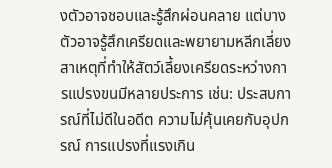งตัวอาจชอบและรู้สึกผ่อนคลาย แต่บางตัวอาจรู้สึกเครียดและพยายามหลีกเลี่ยง สาเหตุที่ทำให้สัตว์เลี้ยงเครียดระหว่างการแปรงขนมีหลายประการ เช่น: ประสบการณ์ที่ไม่ดีในอดีต ความไม่คุ้นเคยกับอุปกรณ์ การแปรงที่แรงเกิน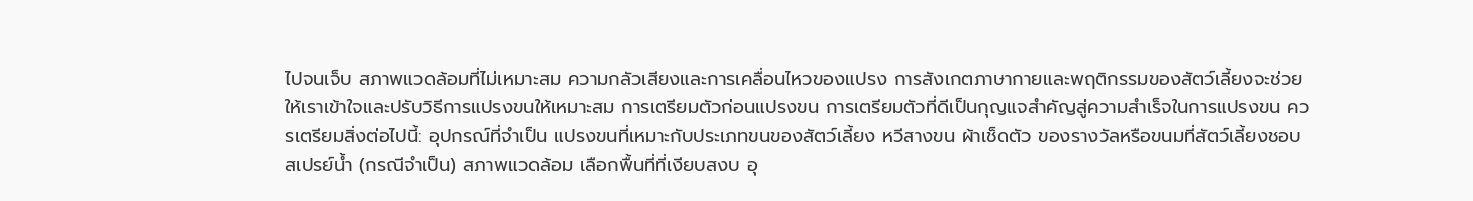ไปจนเจ็บ สภาพแวดล้อมที่ไม่เหมาะสม ความกลัวเสียงและการเคลื่อนไหวของแปรง การสังเกตภาษากายและพฤติกรรมของสัตว์เลี้ยงจะช่วยให้เราเข้าใจและปรับวิธีการแปรงขนให้เหมาะสม การเตรียมตัวก่อนแปรงขน การเตรียมตัวที่ดีเป็นกุญแจสำคัญสู่ความสำเร็จในการแปรงขน ควรเตรียมสิ่งต่อไปนี้: อุปกรณ์ที่จำเป็น แปรงขนที่เหมาะกับประเภทขนของสัตว์เลี้ยง หวีสางขน ผ้าเช็ดตัว ของรางวัลหรือขนมที่สัตว์เลี้ยงชอบ สเปรย์น้ำ (กรณีจำเป็น) สภาพแวดล้อม เลือกพื้นที่ที่เงียบสงบ อุ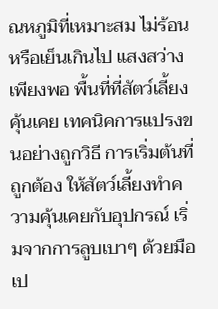ณหภูมิที่เหมาะสม ไม่ร้อนหรือเย็นเกินไป แสงสว่างเพียงพอ พื้นที่ที่สัตว์เลี้ยงคุ้นเคย เทคนิคการแปรงขนอย่างถูกวิธี การเริ่มต้นที่ถูกต้อง ให้สัตว์เลี้ยงทำความคุ้นเคยกับอุปกรณ์ เริ่มจากการลูบเบาๆ ด้วยมือเป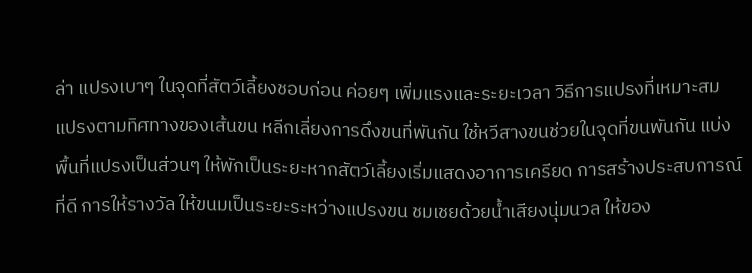ล่า แปรงเบาๆ ในจุดที่สัตว์เลี้ยงชอบก่อน ค่อยๆ เพิ่มแรงและระยะเวลา วิธีการแปรงที่เหมาะสม แปรงตามทิศทางของเส้นขน หลีกเลี่ยงการดึงขนที่พันกัน ใช้หวีสางขนช่วยในจุดที่ขนพันกัน แบ่งพื้นที่แปรงเป็นส่วนๆ ให้พักเป็นระยะหากสัตว์เลี้ยงเริ่มแสดงอาการเครียด การสร้างประสบการณ์ที่ดี การให้รางวัล ให้ขนมเป็นระยะระหว่างแปรงขน ชมเชยด้วยน้ำเสียงนุ่มนวล ให้ของ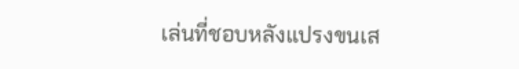เล่นที่ชอบหลังแปรงขนเส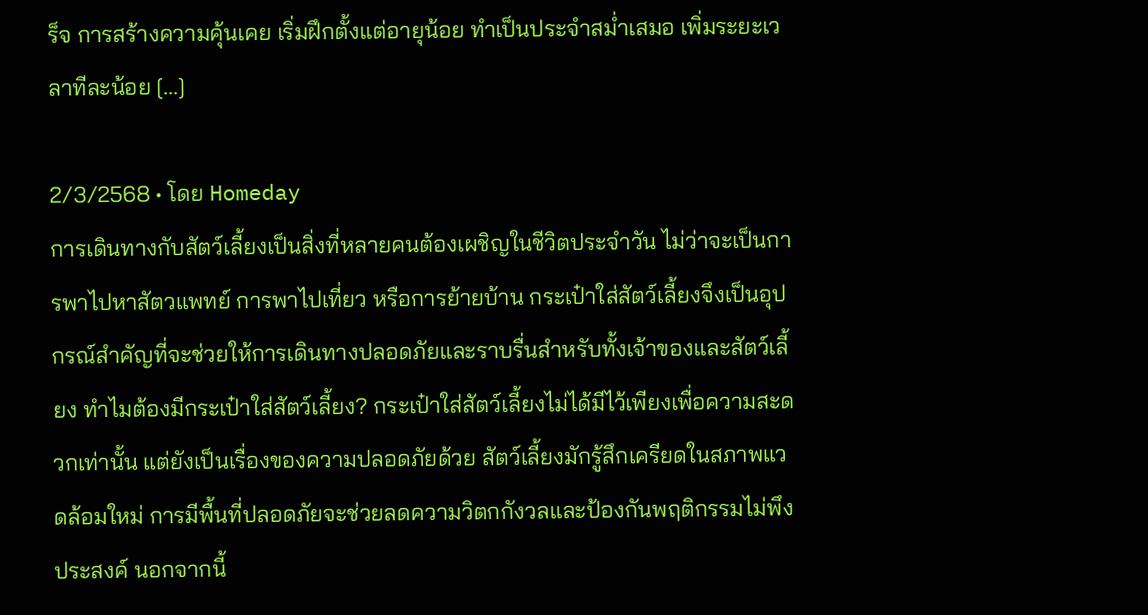ร็จ การสร้างความคุ้นเคย เริ่มฝึกตั้งแต่อายุน้อย ทำเป็นประจำสม่ำเสมอ เพิ่มระยะเวลาทีละน้อย [...]

2/3/2568 • โดย Homeday
การเดินทางกับสัตว์เลี้ยงเป็นสิ่งที่หลายคนต้องเผชิญในชีวิตประจำวัน ไม่ว่าจะเป็นการพาไปหาสัตวแพทย์ การพาไปเที่ยว หรือการย้ายบ้าน กระเป๋าใส่สัตว์เลี้ยงจึงเป็นอุปกรณ์สำคัญที่จะช่วยให้การเดินทางปลอดภัยและราบรื่นสำหรับทั้งเจ้าของและสัตว์เลี้ยง ทำไมต้องมีกระเป๋าใส่สัตว์เลี้ยง? กระเป๋าใส่สัตว์เลี้ยงไม่ได้มีไว้เพียงเพื่อความสะดวกเท่านั้น แต่ยังเป็นเรื่องของความปลอดภัยด้วย สัตว์เลี้ยงมักรู้สึกเครียดในสภาพแวดล้อมใหม่ การมีพื้นที่ปลอดภัยจะช่วยลดความวิตกกังวลและป้องกันพฤติกรรมไม่พึงประสงค์ นอกจากนี้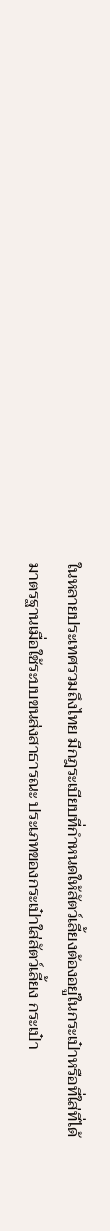ในหลายประเทศรวมถึงไทย มีกฎระเบียบที่กำหนดให้สัตว์เลี้ยงต้องอยู่ในกระเป๋าหรือที่ใส่ที่ได้มาตรฐานเมื่อใช้ระบบขนส่งสาธารณะ ประเภทของกระเป๋าใส่สัตว์เลี้ยง กระเป๋า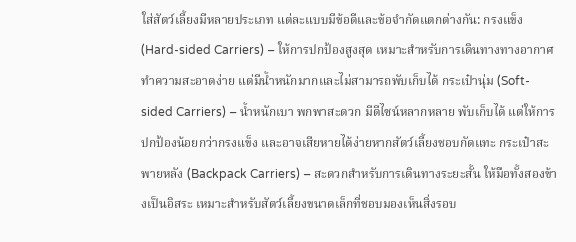ใส่สัตว์เลี้ยงมีหลายประเภท แต่ละแบบมีข้อดีและข้อจำกัดแตกต่างกัน: กรงแข็ง (Hard-sided Carriers) – ให้การปกป้องสูงสุด เหมาะสำหรับการเดินทางทางอากาศ ทำความสะอาดง่าย แต่มีน้ำหนักมากและไม่สามารถพับเก็บได้ กระเป๋านุ่ม (Soft-sided Carriers) – น้ำหนักเบา พกพาสะดวก มีดีไซน์หลากหลาย พับเก็บได้ แต่ให้การปกป้องน้อยกว่ากรงแข็ง และอาจเสียหายได้ง่ายหากสัตว์เลี้ยงชอบกัดแทะ กระเป๋าสะพายหลัง (Backpack Carriers) – สะดวกสำหรับการเดินทางระยะสั้น ให้มือทั้งสองข้างเป็นอิสระ เหมาะสำหรับสัตว์เลี้ยงขนาดเล็กที่ชอบมองเห็นสิ่งรอบ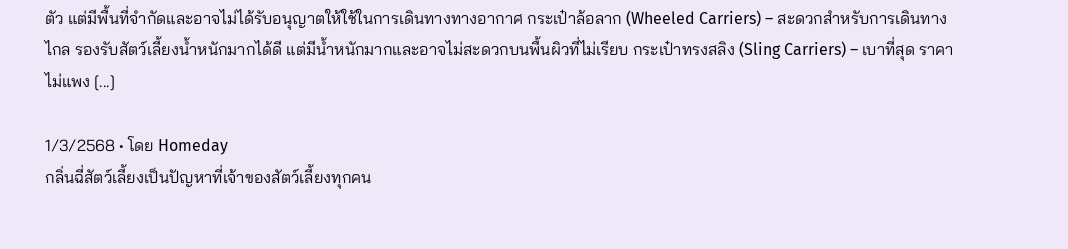ตัว แต่มีพื้นที่จำกัดและอาจไม่ได้รับอนุญาตให้ใช้ในการเดินทางทางอากาศ กระเป๋าล้อลาก (Wheeled Carriers) – สะดวกสำหรับการเดินทางไกล รองรับสัตว์เลี้ยงน้ำหนักมากได้ดี แต่มีน้ำหนักมากและอาจไม่สะดวกบนพื้นผิวที่ไม่เรียบ กระเป๋าทรงสลิง (Sling Carriers) – เบาที่สุด ราคาไม่แพง [...]

1/3/2568 • โดย Homeday
กลิ่นฉี่สัตว์เลี้ยงเป็นปัญหาที่เจ้าของสัตว์เลี้ยงทุกคน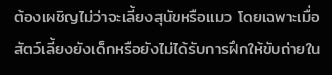ต้องเผชิญไม่ว่าจะเลี้ยงสุนัขหรือแมว โดยเฉพาะเมื่อสัตว์เลี้ยงยังเด็กหรือยังไม่ได้รับการฝึกให้ขับถ่ายใน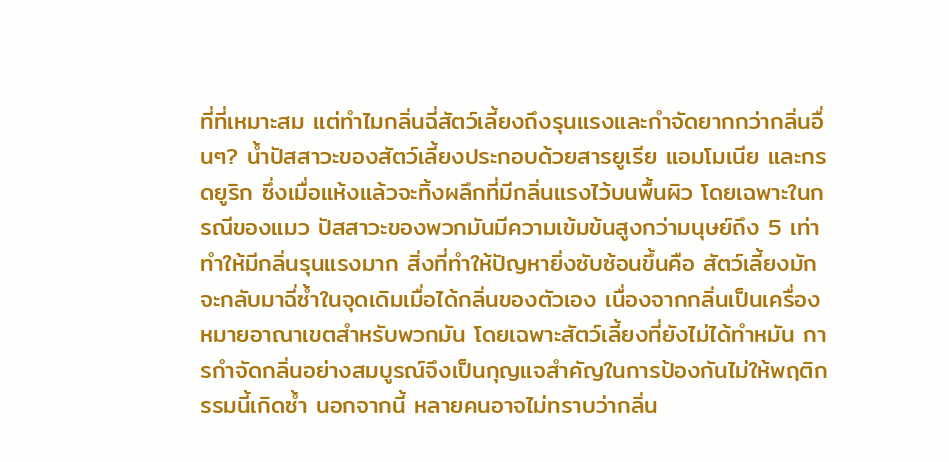ที่ที่เหมาะสม แต่ทำไมกลิ่นฉี่สัตว์เลี้ยงถึงรุนแรงและกำจัดยากกว่ากลิ่นอื่นๆ? น้ำปัสสาวะของสัตว์เลี้ยงประกอบด้วยสารยูเรีย แอมโมเนีย และกรดยูริก ซึ่งเมื่อแห้งแล้วจะทิ้งผลึกที่มีกลิ่นแรงไว้บนพื้นผิว โดยเฉพาะในกรณีของแมว ปัสสาวะของพวกมันมีความเข้มข้นสูงกว่ามนุษย์ถึง 5 เท่า ทำให้มีกลิ่นรุนแรงมาก สิ่งที่ทำให้ปัญหายิ่งซับซ้อนขึ้นคือ สัตว์เลี้ยงมักจะกลับมาฉี่ซ้ำในจุดเดิมเมื่อได้กลิ่นของตัวเอง เนื่องจากกลิ่นเป็นเครื่องหมายอาณาเขตสำหรับพวกมัน โดยเฉพาะสัตว์เลี้ยงที่ยังไม่ได้ทำหมัน การกำจัดกลิ่นอย่างสมบูรณ์จึงเป็นกุญแจสำคัญในการป้องกันไม่ให้พฤติกรรมนี้เกิดซ้ำ นอกจากนี้ หลายคนอาจไม่ทราบว่ากลิ่น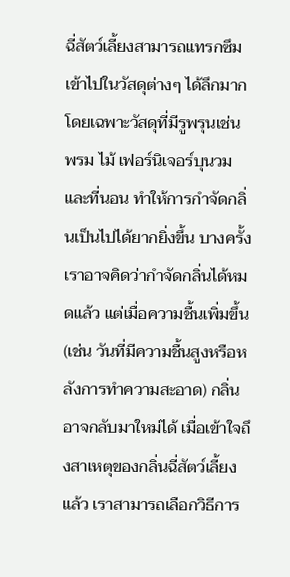ฉี่สัตว์เลี้ยงสามารถแทรกซึมเข้าไปในวัสดุต่างๆ ได้ลึกมาก โดยเฉพาะวัสดุที่มีรูพรุนเช่น พรม ไม้ เฟอร์นิเจอร์บุนวม และที่นอน ทำให้การกำจัดกลิ่นเป็นไปได้ยากยิ่งขึ้น บางครั้งเราอาจคิดว่ากำจัดกลิ่นได้หมดแล้ว แต่เมื่อความชื้นเพิ่มขึ้น (เช่น วันที่มีความชื้นสูงหรือหลังการทำความสะอาด) กลิ่นอาจกลับมาใหม่ได้ เมื่อเข้าใจถึงสาเหตุของกลิ่นฉี่สัตว์เลี้ยงแล้ว เราสามารถเลือกวิธีการ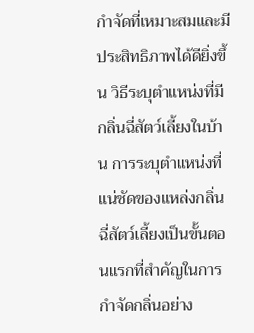กำจัดที่เหมาะสมและมีประสิทธิภาพได้ดียิ่งขึ้น วิธีระบุตำแหน่งที่มีกลิ่นฉี่สัตว์เลี้ยงในบ้าน การระบุตำแหน่งที่แน่ชัดของแหล่งกลิ่นฉี่สัตว์เลี้ยงเป็นขั้นตอนแรกที่สำคัญในการกำจัดกลิ่นอย่าง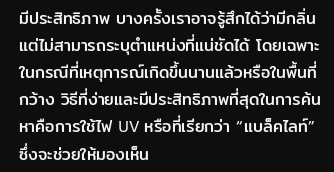มีประสิทธิภาพ บางครั้งเราอาจรู้สึกได้ว่ามีกลิ่นแต่ไม่สามารถระบุตำแหน่งที่แน่ชัดได้ โดยเฉพาะในกรณีที่เหตุการณ์เกิดขึ้นนานแล้วหรือในพื้นที่กว้าง วิธีที่ง่ายและมีประสิทธิภาพที่สุดในการค้นหาคือการใช้ไฟ UV หรือที่เรียกว่า “แบล็คไลท์” ซึ่งจะช่วยให้มองเห็น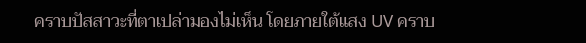คราบปัสสาวะที่ตาเปล่ามองไม่เห็น โดยภายใต้แสง UV คราบ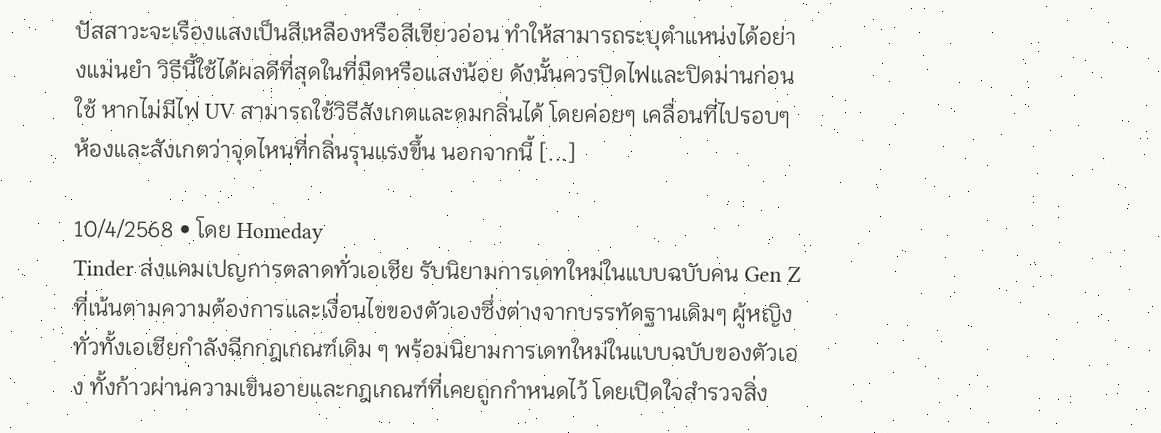ปัสสาวะจะเรืองแสงเป็นสีเหลืองหรือสีเขียวอ่อน ทำให้สามารถระบุตำแหน่งได้อย่างแม่นยำ วิธีนี้ใช้ได้ผลดีที่สุดในที่มืดหรือแสงน้อย ดังนั้นควรปิดไฟและปิดม่านก่อนใช้ หากไม่มีไฟ UV สามารถใช้วิธีสังเกตและดมกลิ่นได้ โดยค่อยๆ เคลื่อนที่ไปรอบๆ ห้องและสังเกตว่าจุดไหนที่กลิ่นรุนแรงขึ้น นอกจากนี้ [...]

10/4/2568 • โดย Homeday
Tinder ส่งแคมเปญการตลาดทั่วเอเชีย รับนิยามการเดทใหม่ในแบบฉบับคน Gen Z ที่เน้นตามความต้องการและเงื่อนไขของตัวเองซึ่งต่างจากบรรทัดฐานเดิมๆ ผู้หญิงทั่วทั้งเอเชียกำลังฉีกกฎเกณฑ์เดิม ๆ พร้อมนิยามการเดทใหม่ในแบบฉบับของตัวเอง ทั้งก้าวผ่านความเขินอายและกฎเกณฑ์ที่เคยถูกกำหนดไว้ โดยเปิดใจสำรวจสิ่ง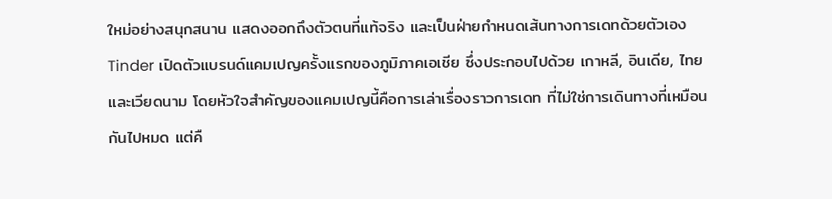ใหม่อย่างสนุกสนาน แสดงออกถึงตัวตนที่แท้จริง และเป็นฝ่ายกำหนดเส้นทางการเดทด้วยตัวเอง Tinder เปิดตัวแบรนด์แคมเปญครั้งแรกของภูมิภาคเอเชีย ซึ่งประกอบไปด้วย เกาหลี, อินเดีย, ไทย และเวียดนาม โดยหัวใจสำคัญของแคมเปญนี้คือการเล่าเรื่องราวการเดท ที่ไม่ใช่การเดินทางที่เหมือนกันไปหมด แต่คื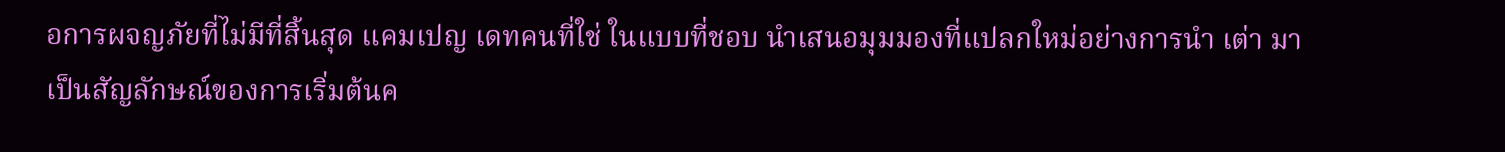อการผจญภัยที่ไม่มีที่สิ้นสุด แคมเปญ เดทคนที่ใช่ ในแบบที่ชอบ นำเสนอมุมมองที่แปลกใหม่อย่างการนำ เต่า มาเป็นสัญลักษณ์ของการเริ่มต้นค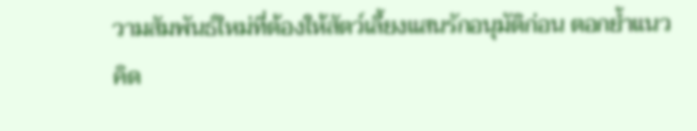วามสัมพันธ์ใหม่ที่ต้องให้สัตว์เลี้ยงแสนรักอนุมัติก่อน ตอกย้ำแนวคิด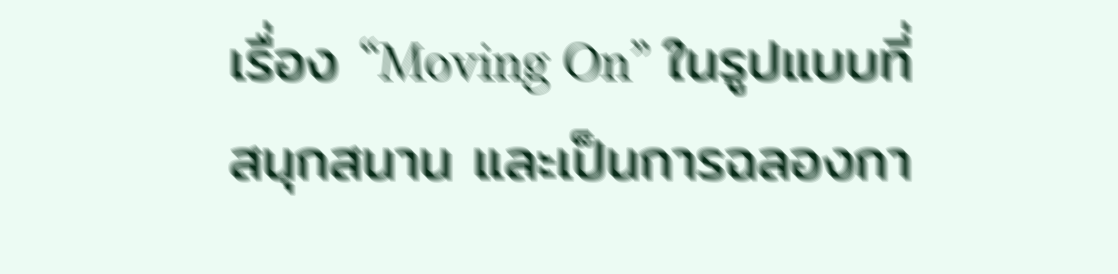เรื่อง “Moving On” ในรูปแบบที่สนุกสนาน และเป็นการฉลองกา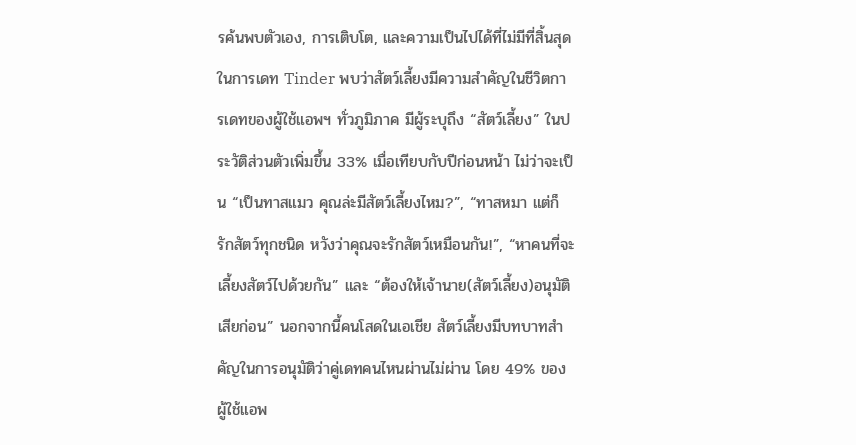รค้นพบตัวเอง, การเติบโต, และความเป็นไปได้ที่ไม่มีที่สิ้นสุดในการเดท Tinder พบว่าสัตว์เลี้ยงมีความสำคัญในชีวิตการเดทของผู้ใช้แอพฯ ทั่วภูมิภาค มีผู้ระบุถึง “สัตว์เลี้ยง” ในประวัติส่วนตัวเพิ่มขึ้น 33% เมื่อเทียบกับปีก่อนหน้า ไม่ว่าจะเป็น “เป็นทาสแมว คุณล่ะมีสัตว์เลี้ยงไหม?”, “ทาสหมา แต่ก็รักสัตว์ทุกชนิด หวังว่าคุณจะรักสัตว์เหมือนกัน!”, “หาคนที่จะเลี้ยงสัตว์ไปด้วยกัน” และ “ต้องให้เจ้านาย(สัตว์เลี้ยง)อนุมัติเสียก่อน” นอกจากนี้คนโสดในเอเชีย สัตว์เลี้ยงมีบทบาทสำคัญในการอนุมัติว่าคู่เดทคนไหนผ่านไม่ผ่าน โดย 49% ของผู้ใช้แอพ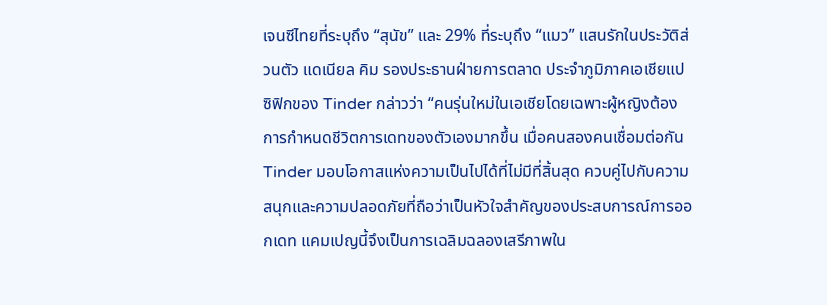เจนซีไทยที่ระบุถึง “สุนัข” และ 29% ที่ระบุถึง “แมว” แสนรักในประวัติส่วนตัว แดเนียล คิม รองประธานฝ่ายการตลาด ประจำภูมิภาคเอเชียแปซิฟิกของ Tinder กล่าวว่า “คนรุ่นใหม่ในเอเชียโดยเฉพาะผู้หญิงต้องการกำหนดชีวิตการเดทของตัวเองมากขึ้น เมื่อคนสองคนเชื่อมต่อกัน Tinder มอบโอกาสแห่งความเป็นไปได้ที่ไม่มีที่สิ้นสุด ควบคู่ไปกับความสนุกและความปลอดภัยที่ถือว่าเป็นหัวใจสำคัญของประสบการณ์การออกเดท แคมเปญนี้จึงเป็นการเฉลิมฉลองเสรีภาพใน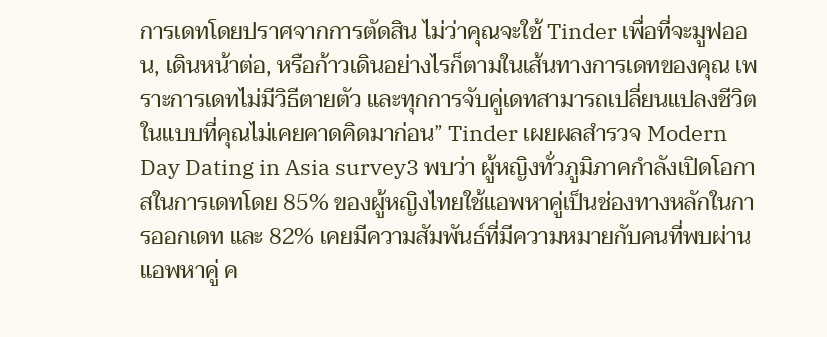การเดทโดยปราศจากการตัดสิน ไม่ว่าคุณจะใช้ Tinder เพื่อที่จะมูฟออน, เดินหน้าต่อ, หรือก้าวเดินอย่างไรก็ตามในเส้นทางการเดทของคุณ เพราะการเดทไม่มีวิธีตายตัว และทุกการจับคู่เดทสามารถเปลี่ยนแปลงชีวิตในแบบที่คุณไม่เคยคาดคิดมาก่อน” Tinder เผยผลสำรวจ Modern Day Dating in Asia survey3 พบว่า ผู้หญิงทั่วภูมิภาคกำลังเปิดโอกาสในการเดทโดย 85% ของผู้หญิงไทยใช้แอพหาคู่เป็นช่องทางหลักในการออกเดท และ 82% เคยมีความสัมพันธ์ที่มีความหมายกับคนที่พบผ่านแอพหาคู่ ค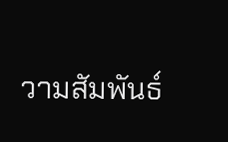วามสัมพันธ์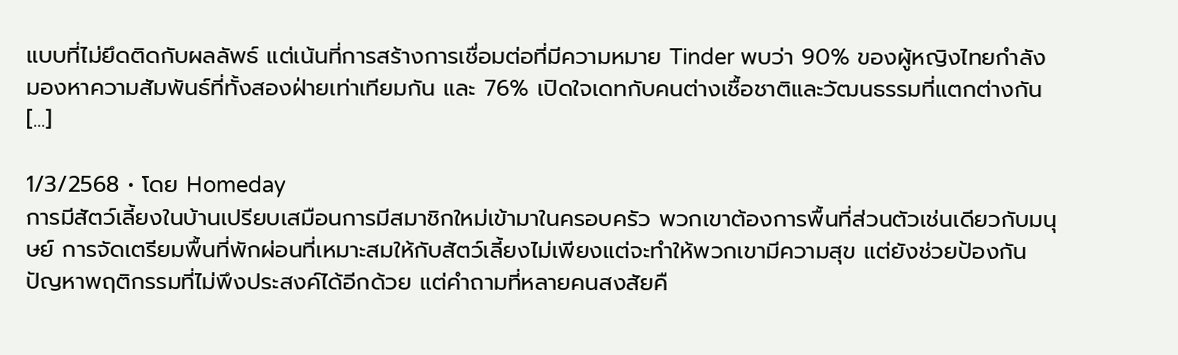แบบที่ไม่ยึดติดกับผลลัพธ์ แต่เน้นที่การสร้างการเชื่อมต่อที่มีความหมาย Tinder พบว่า 90% ของผู้หญิงไทยกำลังมองหาความสัมพันธ์ที่ทั้งสองฝ่ายเท่าเทียมกัน และ 76% เปิดใจเดทกับคนต่างเชื้อชาติและวัฒนธรรมที่แตกต่างกัน [...]

1/3/2568 • โดย Homeday
การมีสัตว์เลี้ยงในบ้านเปรียบเสมือนการมีสมาชิกใหม่เข้ามาในครอบครัว พวกเขาต้องการพื้นที่ส่วนตัวเช่นเดียวกับมนุษย์ การจัดเตรียมพื้นที่พักผ่อนที่เหมาะสมให้กับสัตว์เลี้ยงไม่เพียงแต่จะทำให้พวกเขามีความสุข แต่ยังช่วยป้องกันปัญหาพฤติกรรมที่ไม่พึงประสงค์ได้อีกด้วย แต่คำถามที่หลายคนสงสัยคื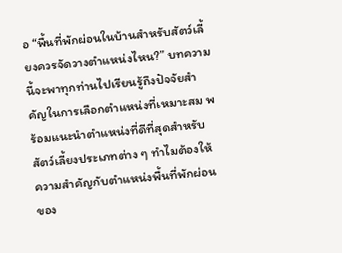อ “พื้นที่พักผ่อนในบ้านสำหรับสัตว์เลี้ยงควรจัดวางตำแหน่งไหน?” บทความนี้จะพาทุกท่านไปเรียนรู้ถึงปัจจัยสำคัญในการเลือกตำแหน่งที่เหมาะสม พร้อมแนะนำตำแหน่งที่ดีที่สุดสำหรับสัตว์เลี้ยงประเภทต่าง ๆ ทำไมต้องให้ความสำคัญกับตำแหน่งพื้นที่พักผ่อนของ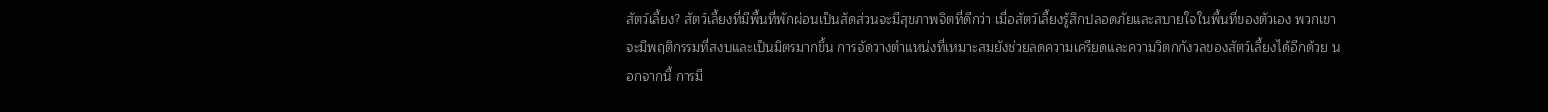สัตว์เลี้ยง? สัตว์เลี้ยงที่มีพื้นที่พักผ่อนเป็นสัดส่วนจะมีสุขภาพจิตที่ดีกว่า เมื่อสัตว์เลี้ยงรู้สึกปลอดภัยและสบายใจในพื้นที่ของตัวเอง พวกเขาจะมีพฤติกรรมที่สงบและเป็นมิตรมากขึ้น การจัดวางตำแหน่งที่เหมาะสมยังช่วยลดความเครียดและความวิตกกังวลของสัตว์เลี้ยงได้อีกด้วย นอกจากนี้ การมี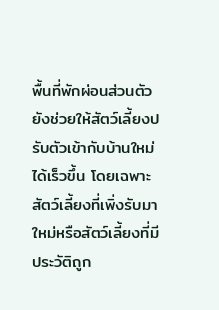พื้นที่พักผ่อนส่วนตัวยังช่วยให้สัตว์เลี้ยงปรับตัวเข้ากับบ้านใหม่ได้เร็วขึ้น โดยเฉพาะสัตว์เลี้ยงที่เพิ่งรับมาใหม่หรือสัตว์เลี้ยงที่มีประวัติถูก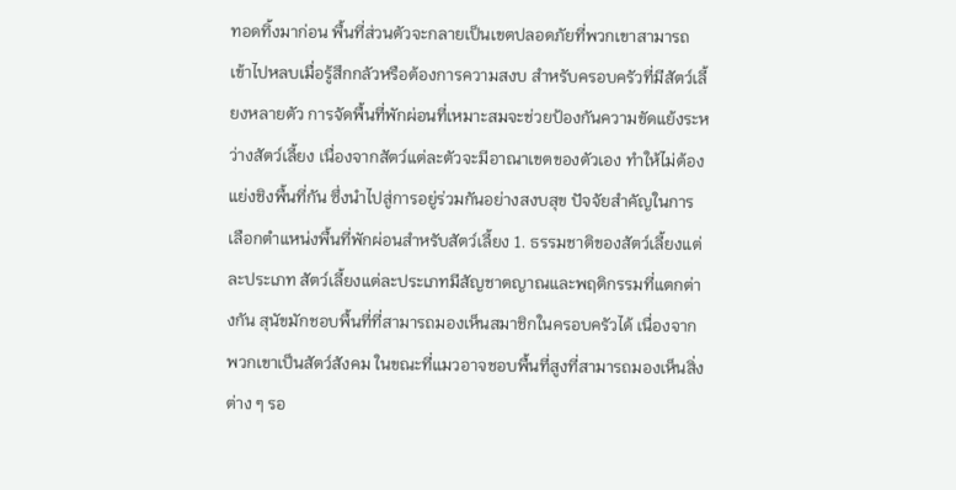ทอดทิ้งมาก่อน พื้นที่ส่วนตัวจะกลายเป็นเขตปลอดภัยที่พวกเขาสามารถเข้าไปหลบเมื่อรู้สึกกลัวหรือต้องการความสงบ สำหรับครอบครัวที่มีสัตว์เลี้ยงหลายตัว การจัดพื้นที่พักผ่อนที่เหมาะสมจะช่วยป้องกันความขัดแย้งระหว่างสัตว์เลี้ยง เนื่องจากสัตว์แต่ละตัวจะมีอาณาเขตของตัวเอง ทำให้ไม่ต้องแย่งชิงพื้นที่กัน ซึ่งนำไปสู่การอยู่ร่วมกันอย่างสงบสุข ปัจจัยสำคัญในการเลือกตำแหน่งพื้นที่พักผ่อนสำหรับสัตว์เลี้ยง 1. ธรรมชาติของสัตว์เลี้ยงแต่ละประเภท สัตว์เลี้ยงแต่ละประเภทมีสัญชาตญาณและพฤติกรรมที่แตกต่างกัน สุนัขมักชอบพื้นที่ที่สามารถมองเห็นสมาชิกในครอบครัวได้ เนื่องจากพวกเขาเป็นสัตว์สังคม ในขณะที่แมวอาจชอบพื้นที่สูงที่สามารถมองเห็นสิ่งต่าง ๆ รอ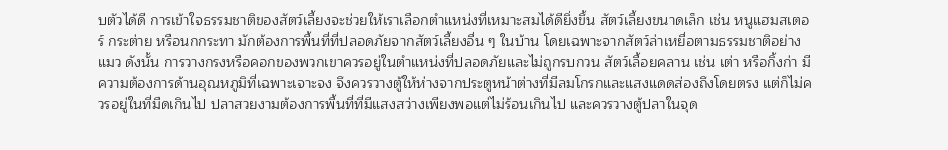บตัวได้ดี การเข้าใจธรรมชาติของสัตว์เลี้ยงจะช่วยให้เราเลือกตำแหน่งที่เหมาะสมได้ดียิ่งขึ้น สัตว์เลี้ยงขนาดเล็ก เช่น หนูแฮมสเตอร์ กระต่าย หรือนกกระทา มักต้องการพื้นที่ที่ปลอดภัยจากสัตว์เลี้ยงอื่น ๆ ในบ้าน โดยเฉพาะจากสัตว์ล่าเหยื่อตามธรรมชาติอย่างแมว ดังนั้น การวางกรงหรือคอกของพวกเขาควรอยู่ในตำแหน่งที่ปลอดภัยและไม่ถูกรบกวน สัตว์เลื้อยคลาน เช่น เต่า หรือกิ้งก่า มีความต้องการด้านอุณหภูมิที่เฉพาะเจาะจง จึงควรวางตู้ให้ห่างจากประตูหน้าต่างที่มีลมโกรกและแสงแดดส่องถึงโดยตรง แต่ก็ไม่ควรอยู่ในที่มืดเกินไป ปลาสวยงามต้องการพื้นที่ที่มีแสงสว่างเพียงพอแต่ไม่ร้อนเกินไป และควรวางตู้ปลาในจุด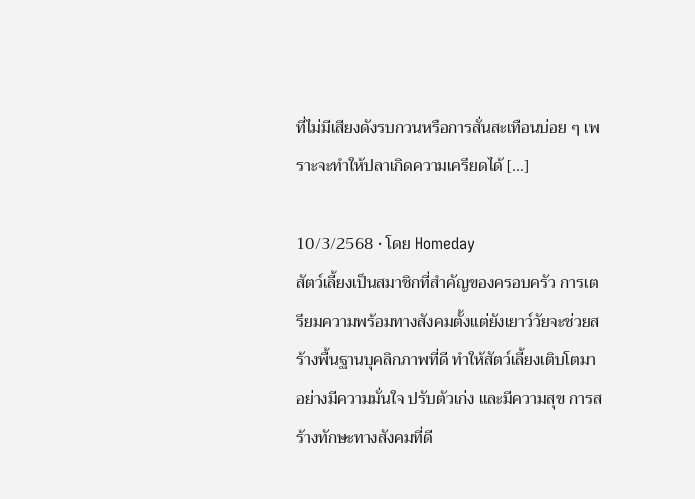ที่ไม่มีเสียงดังรบกวนหรือการสั่นสะเทือนบ่อย ๆ เพราะจะทำให้ปลาเกิดความเครียดได้ [...]

10/3/2568 • โดย Homeday
สัตว์เลี้ยงเป็นสมาชิกที่สำคัญของครอบครัว การเตรียมความพร้อมทางสังคมตั้งแต่ยังเยาว์วัยจะช่วยสร้างพื้นฐานบุคลิกภาพที่ดี ทำให้สัตว์เลี้ยงเติบโตมาอย่างมีความมั่นใจ ปรับตัวเก่ง และมีความสุข การสร้างทักษะทางสังคมที่ดี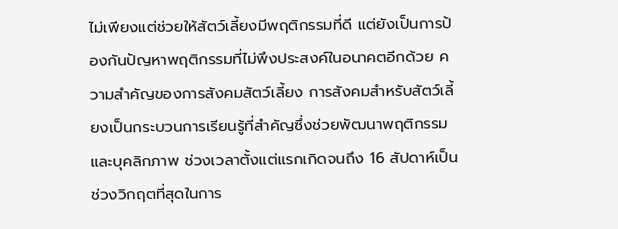ไม่เพียงแต่ช่วยให้สัตว์เลี้ยงมีพฤติกรรมที่ดี แต่ยังเป็นการป้องกันปัญหาพฤติกรรมที่ไม่พึงประสงค์ในอนาคตอีกด้วย ความสำคัญของการสังคมสัตว์เลี้ยง การสังคมสำหรับสัตว์เลี้ยงเป็นกระบวนการเรียนรู้ที่สำคัญซึ่งช่วยพัฒนาพฤติกรรมและบุคลิกภาพ ช่วงเวลาตั้งแต่แรกเกิดจนถึง 16 สัปดาห์เป็นช่วงวิกฤตที่สุดในการ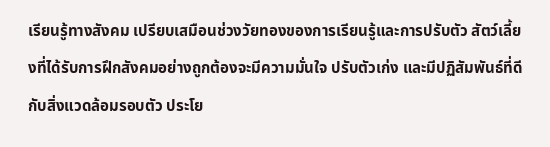เรียนรู้ทางสังคม เปรียบเสมือนช่วงวัยทองของการเรียนรู้และการปรับตัว สัตว์เลี้ยงที่ได้รับการฝึกสังคมอย่างถูกต้องจะมีความมั่นใจ ปรับตัวเก่ง และมีปฏิสัมพันธ์ที่ดีกับสิ่งแวดล้อมรอบตัว ประโย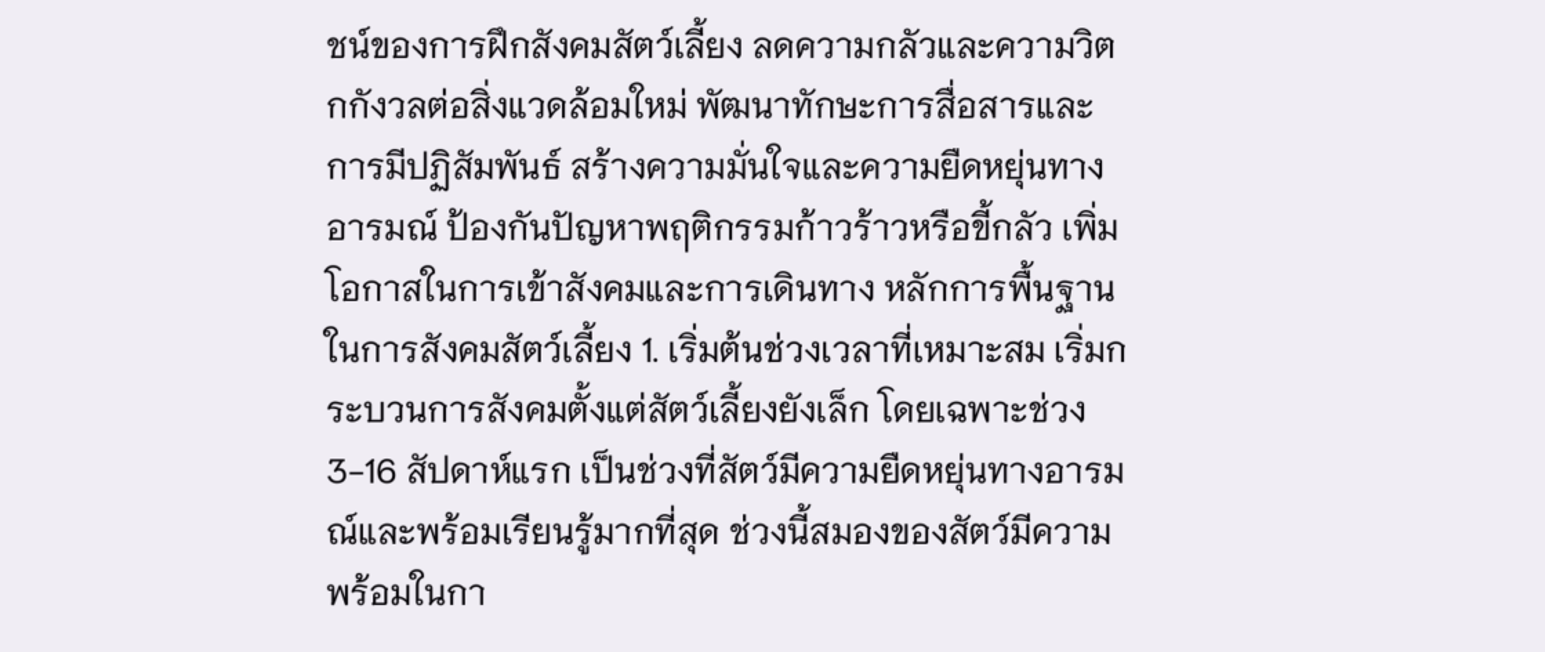ชน์ของการฝึกสังคมสัตว์เลี้ยง ลดความกลัวและความวิตกกังวลต่อสิ่งแวดล้อมใหม่ พัฒนาทักษะการสื่อสารและการมีปฏิสัมพันธ์ สร้างความมั่นใจและความยืดหยุ่นทางอารมณ์ ป้องกันปัญหาพฤติกรรมก้าวร้าวหรือขี้กลัว เพิ่มโอกาสในการเข้าสังคมและการเดินทาง หลักการพื้นฐานในการสังคมสัตว์เลี้ยง 1. เริ่มต้นช่วงเวลาที่เหมาะสม เริ่มกระบวนการสังคมตั้งแต่สัตว์เลี้ยงยังเล็ก โดยเฉพาะช่วง 3-16 สัปดาห์แรก เป็นช่วงที่สัตว์มีความยืดหยุ่นทางอารมณ์และพร้อมเรียนรู้มากที่สุด ช่วงนี้สมองของสัตว์มีความพร้อมในกา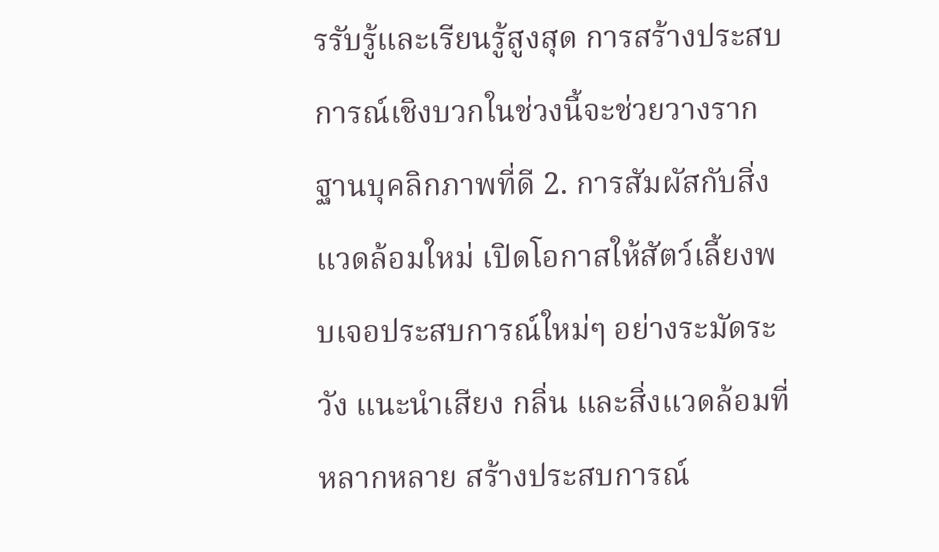รรับรู้และเรียนรู้สูงสุด การสร้างประสบการณ์เชิงบวกในช่วงนี้จะช่วยวางรากฐานบุคลิกภาพที่ดี 2. การสัมผัสกับสิ่งแวดล้อมใหม่ เปิดโอกาสให้สัตว์เลี้ยงพบเจอประสบการณ์ใหม่ๆ อย่างระมัดระวัง แนะนำเสียง กลิ่น และสิ่งแวดล้อมที่หลากหลาย สร้างประสบการณ์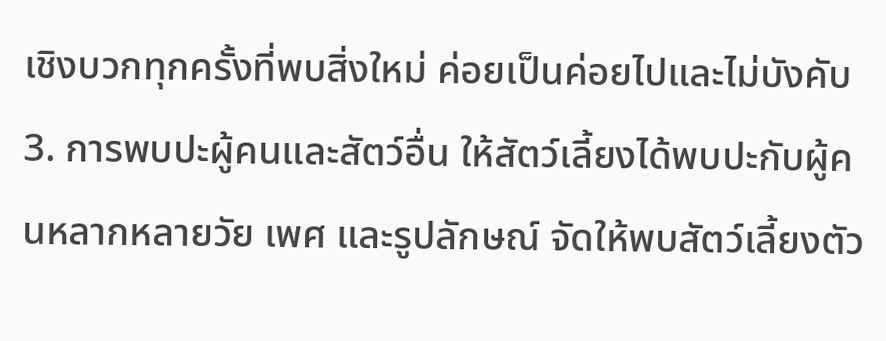เชิงบวกทุกครั้งที่พบสิ่งใหม่ ค่อยเป็นค่อยไปและไม่บังคับ 3. การพบปะผู้คนและสัตว์อื่น ให้สัตว์เลี้ยงได้พบปะกับผู้คนหลากหลายวัย เพศ และรูปลักษณ์ จัดให้พบสัตว์เลี้ยงตัว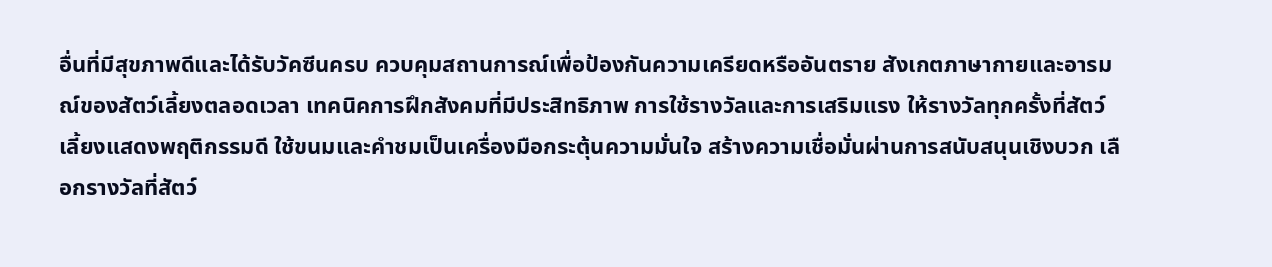อื่นที่มีสุขภาพดีและได้รับวัคซีนครบ ควบคุมสถานการณ์เพื่อป้องกันความเครียดหรืออันตราย สังเกตภาษากายและอารมณ์ของสัตว์เลี้ยงตลอดเวลา เทคนิคการฝึกสังคมที่มีประสิทธิภาพ การใช้รางวัลและการเสริมแรง ให้รางวัลทุกครั้งที่สัตว์เลี้ยงแสดงพฤติกรรมดี ใช้ขนมและคำชมเป็นเครื่องมือกระตุ้นความมั่นใจ สร้างความเชื่อมั่นผ่านการสนับสนุนเชิงบวก เลือกรางวัลที่สัตว์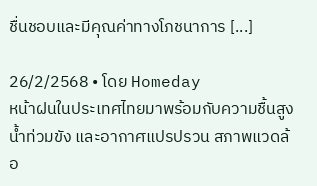ชื่นชอบและมีคุณค่าทางโภชนาการ [...]

26/2/2568 • โดย Homeday
หน้าฝนในประเทศไทยมาพร้อมกับความชื้นสูง น้ำท่วมขัง และอากาศแปรปรวน สภาพแวดล้อ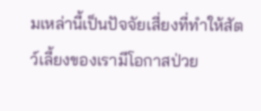มเหล่านี้เป็นปัจจัยเสี่ยงที่ทำให้สัตว์เลี้ยงของเรามีโอกาสป่วย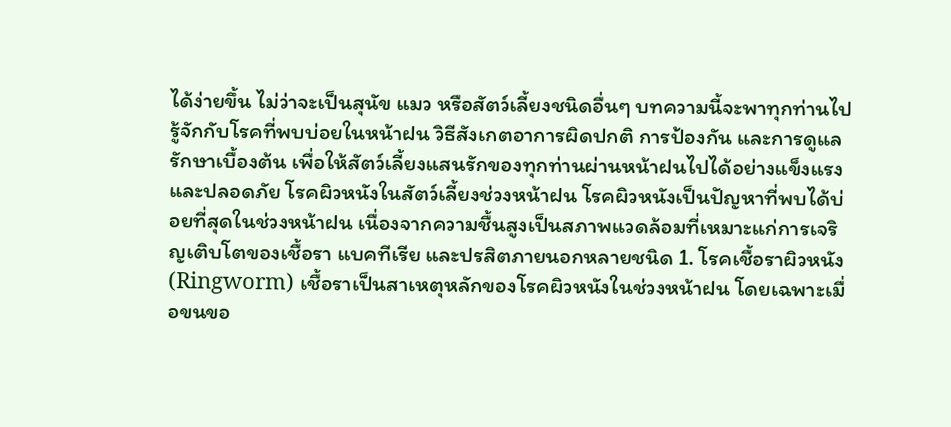ได้ง่ายขึ้น ไม่ว่าจะเป็นสุนัข แมว หรือสัตว์เลี้ยงชนิดอื่นๆ บทความนี้จะพาทุกท่านไปรู้จักกับโรคที่พบบ่อยในหน้าฝน วิธีสังเกตอาการผิดปกติ การป้องกัน และการดูแลรักษาเบื้องต้น เพื่อให้สัตว์เลี้ยงแสนรักของทุกท่านผ่านหน้าฝนไปได้อย่างแข็งแรงและปลอดภัย โรคผิวหนังในสัตว์เลี้ยงช่วงหน้าฝน โรคผิวหนังเป็นปัญหาที่พบได้บ่อยที่สุดในช่วงหน้าฝน เนื่องจากความชื้นสูงเป็นสภาพแวดล้อมที่เหมาะแก่การเจริญเติบโตของเชื้อรา แบคทีเรีย และปรสิตภายนอกหลายชนิด 1. โรคเชื้อราผิวหนัง (Ringworm) เชื้อราเป็นสาเหตุหลักของโรคผิวหนังในช่วงหน้าฝน โดยเฉพาะเมื่อขนขอ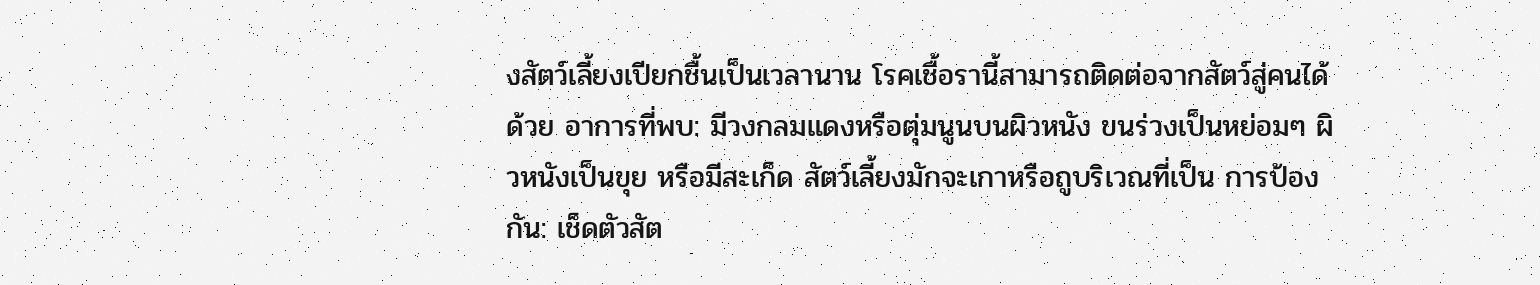งสัตว์เลี้ยงเปียกชื้นเป็นเวลานาน โรคเชื้อรานี้สามารถติดต่อจากสัตว์สู่คนได้ด้วย อาการที่พบ: มีวงกลมแดงหรือตุ่มนูนบนผิวหนัง ขนร่วงเป็นหย่อมๆ ผิวหนังเป็นขุย หรือมีสะเก็ด สัตว์เลี้ยงมักจะเกาหรือถูบริเวณที่เป็น การป้องกัน: เช็ดตัวสัต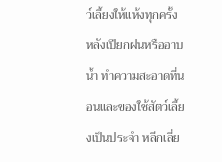ว์เลี้ยงให้แห้งทุกครั้งหลังเปียกฝนหรืออาบน้ำ ทำความสะอาดที่นอนและของใช้สัตว์เลี้ยงเป็นประจำ หลีกเลี่ย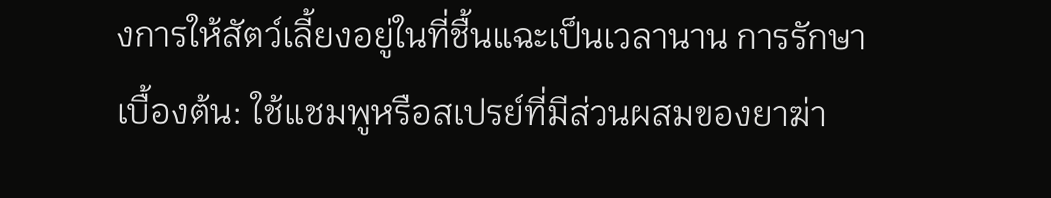งการให้สัตว์เลี้ยงอยู่ในที่ชื้นแฉะเป็นเวลานาน การรักษาเบื้องต้น: ใช้แชมพูหรือสเปรย์ที่มีส่วนผสมของยาฆ่า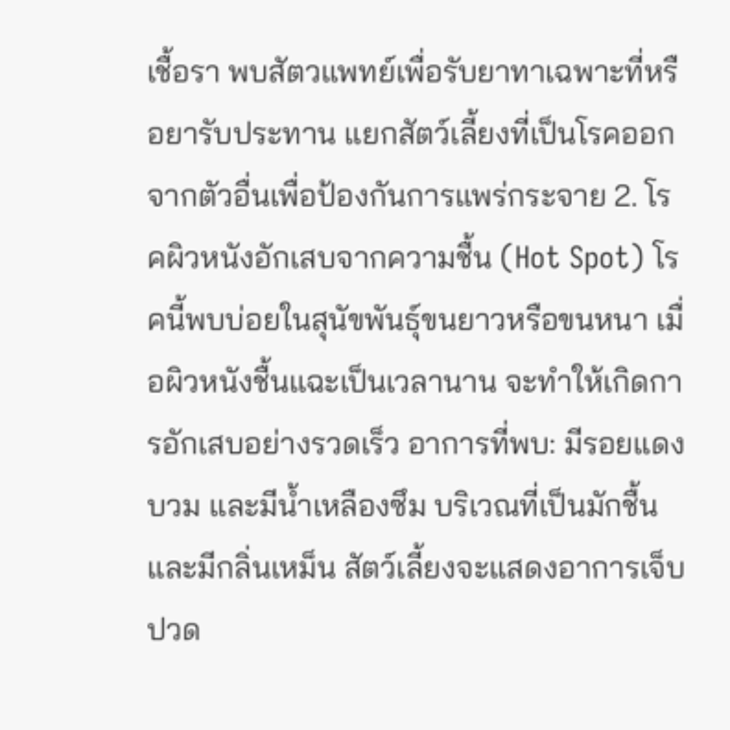เชื้อรา พบสัตวแพทย์เพื่อรับยาทาเฉพาะที่หรือยารับประทาน แยกสัตว์เลี้ยงที่เป็นโรคออกจากตัวอื่นเพื่อป้องกันการแพร่กระจาย 2. โรคผิวหนังอักเสบจากความชื้น (Hot Spot) โรคนี้พบบ่อยในสุนัขพันธุ์ขนยาวหรือขนหนา เมื่อผิวหนังชื้นแฉะเป็นเวลานาน จะทำให้เกิดการอักเสบอย่างรวดเร็ว อาการที่พบ: มีรอยแดง บวม และมีน้ำเหลืองซึม บริเวณที่เป็นมักชื้นและมีกลิ่นเหม็น สัตว์เลี้ยงจะแสดงอาการเจ็บปวด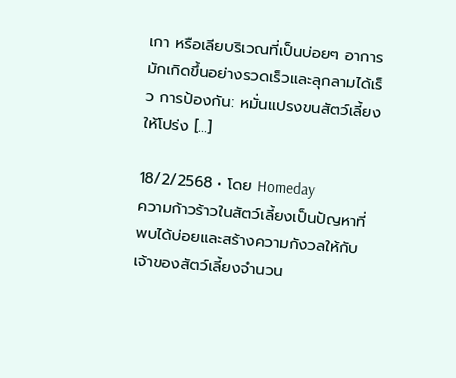เกา หรือเลียบริเวณที่เป็นบ่อยๆ อาการมักเกิดขึ้นอย่างรวดเร็วและลุกลามได้เร็ว การป้องกัน: หมั่นแปรงขนสัตว์เลี้ยงให้โปร่ง [...]

18/2/2568 • โดย Homeday
ความก้าวร้าวในสัตว์เลี้ยงเป็นปัญหาที่พบได้บ่อยและสร้างความกังวลให้กับเจ้าของสัตว์เลี้ยงจำนวน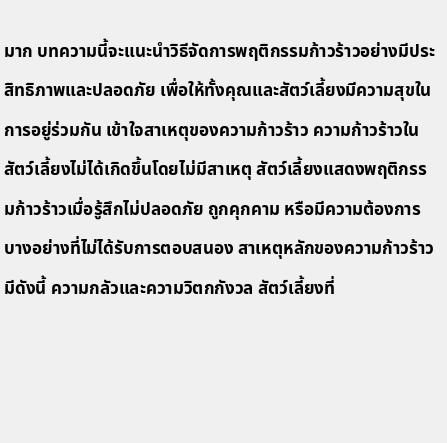มาก บทความนี้จะแนะนำวิธีจัดการพฤติกรรมก้าวร้าวอย่างมีประสิทธิภาพและปลอดภัย เพื่อให้ทั้งคุณและสัตว์เลี้ยงมีความสุขในการอยู่ร่วมกัน เข้าใจสาเหตุของความก้าวร้าว ความก้าวร้าวในสัตว์เลี้ยงไม่ได้เกิดขึ้นโดยไม่มีสาเหตุ สัตว์เลี้ยงแสดงพฤติกรรมก้าวร้าวเมื่อรู้สึกไม่ปลอดภัย ถูกคุกคาม หรือมีความต้องการบางอย่างที่ไม่ได้รับการตอบสนอง สาเหตุหลักของความก้าวร้าวมีดังนี้ ความกลัวและความวิตกกังวล สัตว์เลี้ยงที่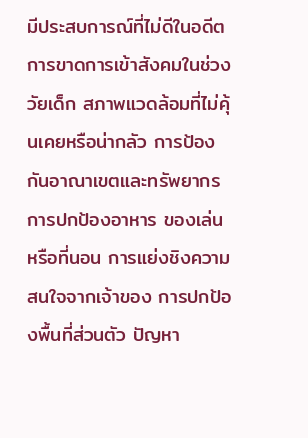มีประสบการณ์ที่ไม่ดีในอดีต การขาดการเข้าสังคมในช่วงวัยเด็ก สภาพแวดล้อมที่ไม่คุ้นเคยหรือน่ากลัว การป้องกันอาณาเขตและทรัพยากร การปกป้องอาหาร ของเล่น หรือที่นอน การแย่งชิงความสนใจจากเจ้าของ การปกป้องพื้นที่ส่วนตัว ปัญหา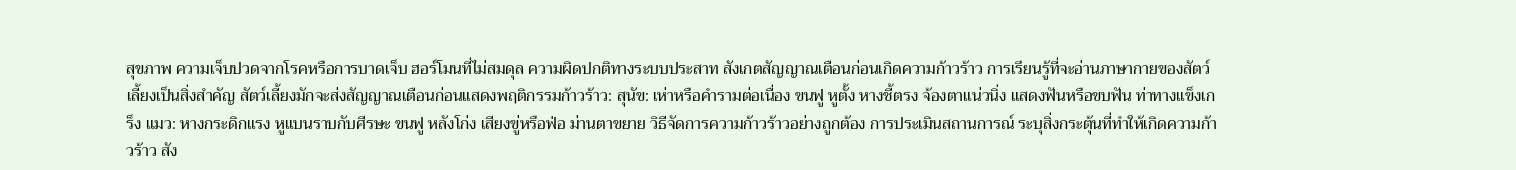สุขภาพ ความเจ็บปวดจากโรคหรือการบาดเจ็บ ฮอร์โมนที่ไม่สมดุล ความผิดปกติทางระบบประสาท สังเกตสัญญาณเตือนก่อนเกิดความก้าวร้าว การเรียนรู้ที่จะอ่านภาษากายของสัตว์เลี้ยงเป็นสิ่งสำคัญ สัตว์เลี้ยงมักจะส่งสัญญาณเตือนก่อนแสดงพฤติกรรมก้าวร้าว: สุนัข: เห่าหรือคำรามต่อเนื่อง ขนฟู หูตั้ง หางชี้ตรง จ้องตาแน่วนิ่ง แสดงฟันหรือขบฟัน ท่าทางแข็งเกร็ง แมว: หางกระดิกแรง หูแบนราบกับศีรษะ ขนฟู หลังโก่ง เสียงขู่หรือฟ่อ ม่านตาขยาย วิธีจัดการความก้าวร้าวอย่างถูกต้อง การประเมินสถานการณ์ ระบุสิ่งกระตุ้นที่ทำให้เกิดความก้าวร้าว สัง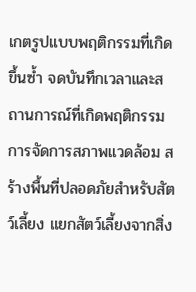เกตรูปแบบพฤติกรรมที่เกิดขึ้นซ้ำ จดบันทึกเวลาและสถานการณ์ที่เกิดพฤติกรรม การจัดการสภาพแวดล้อม สร้างพื้นที่ปลอดภัยสำหรับสัตว์เลี้ยง แยกสัตว์เลี้ยงจากสิ่ง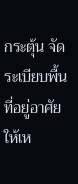กระตุ้น จัดระเบียบพื้นที่อยู่อาศัยให้เห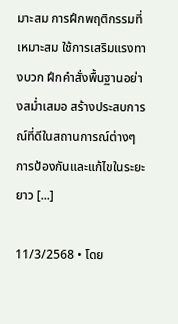มาะสม การฝึกพฤติกรรมที่เหมาะสม ใช้การเสริมแรงทางบวก ฝึกคำสั่งพื้นฐานอย่างสม่ำเสมอ สร้างประสบการณ์ที่ดีในสถานการณ์ต่างๆ การป้องกันและแก้ไขในระยะยาว [...]

11/3/2568 • โดย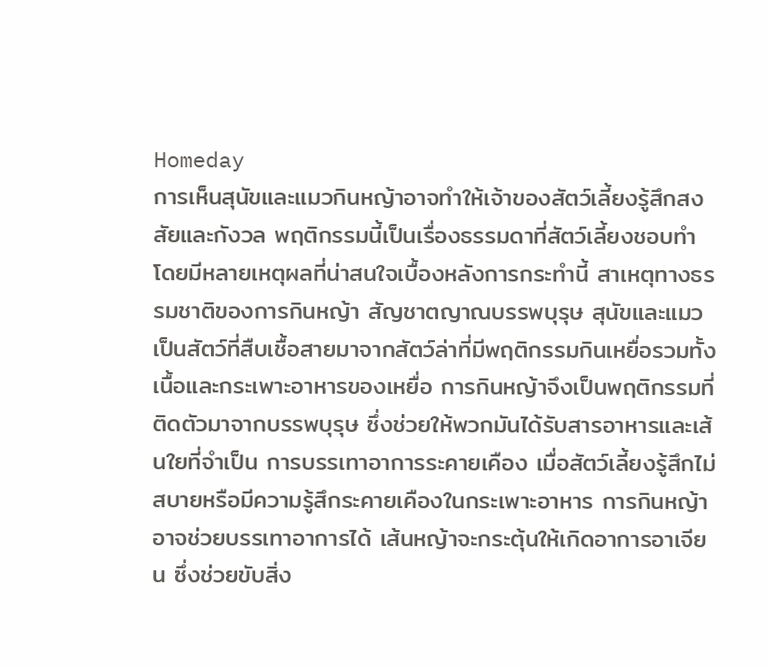Homeday
การเห็นสุนัขและแมวกินหญ้าอาจทำให้เจ้าของสัตว์เลี้ยงรู้สึกสงสัยและกังวล พฤติกรรมนี้เป็นเรื่องธรรมดาที่สัตว์เลี้ยงชอบทำ โดยมีหลายเหตุผลที่น่าสนใจเบื้องหลังการกระทำนี้ สาเหตุทางธรรมชาติของการกินหญ้า สัญชาตญาณบรรพบุรุษ สุนัขและแมวเป็นสัตว์ที่สืบเชื้อสายมาจากสัตว์ล่าที่มีพฤติกรรมกินเหยื่อรวมทั้งเนื้อและกระเพาะอาหารของเหยื่อ การกินหญ้าจึงเป็นพฤติกรรมที่ติดตัวมาจากบรรพบุรุษ ซึ่งช่วยให้พวกมันได้รับสารอาหารและเส้นใยที่จำเป็น การบรรเทาอาการระคายเคือง เมื่อสัตว์เลี้ยงรู้สึกไม่สบายหรือมีความรู้สึกระคายเคืองในกระเพาะอาหาร การกินหญ้าอาจช่วยบรรเทาอาการได้ เส้นหญ้าจะกระตุ้นให้เกิดอาการอาเจียน ซึ่งช่วยขับสิ่ง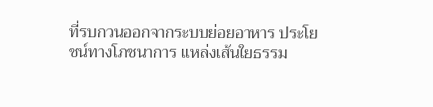ที่รบกวนออกจากระบบย่อยอาหาร ประโยชน์ทางโภชนาการ แหล่งเส้นใยธรรม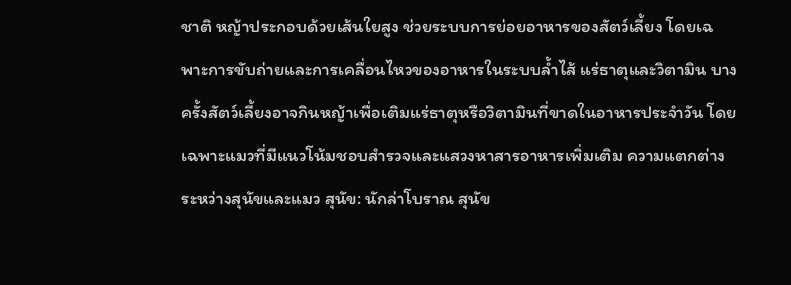ชาติ หญ้าประกอบด้วยเส้นใยสูง ช่วยระบบการย่อยอาหารของสัตว์เลี้ยง โดยเฉพาะการขับถ่ายและการเคลื่อนไหวของอาหารในระบบล้ำไส้ แร่ธาตุและวิตามิน บางครั้งสัตว์เลี้ยงอาจกินหญ้าเพื่อเติมแร่ธาตุหรือวิตามินที่ขาดในอาหารประจำวัน โดยเฉพาะแมวที่มีแนวโน้มชอบสำรวจและแสวงหาสารอาหารเพิ่มเติม ความแตกต่างระหว่างสุนัขและแมว สุนัข: นักล่าโบราณ สุนัข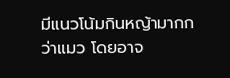มีแนวโน้มกินหญ้ามากกว่าแมว โดยอาจ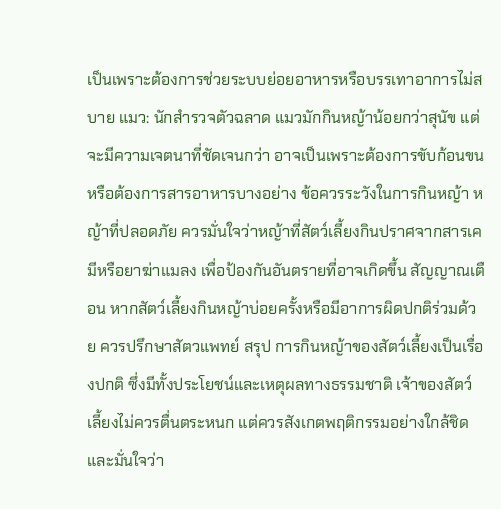เป็นเพราะต้องการช่วยระบบย่อยอาหารหรือบรรเทาอาการไม่สบาย แมว: นักสำรวจตัวฉลาด แมวมักกินหญ้าน้อยกว่าสุนัข แต่จะมีความเจตนาที่ชัดเจนกว่า อาจเป็นเพราะต้องการขับก้อนขน หรือต้องการสารอาหารบางอย่าง ข้อควรระวังในการกินหญ้า หญ้าที่ปลอดภัย ควรมั่นใจว่าหญ้าที่สัตว์เลี้ยงกินปราศจากสารเคมีหรือยาฆ่าแมลง เพื่อป้องกันอันตรายที่อาจเกิดขึ้น สัญญาณเตือน หากสัตว์เลี้ยงกินหญ้าบ่อยครั้งหรือมีอาการผิดปกติร่วมด้วย ควรปรึกษาสัตวแพทย์ สรุป การกินหญ้าของสัตว์เลี้ยงเป็นเรื่องปกติ ซึ่งมีทั้งประโยชน์และเหตุผลทางธรรมชาติ เจ้าของสัตว์เลี้ยงไม่ควรตื่นตระหนก แต่ควรสังเกตพฤติกรรมอย่างใกล้ชิด และมั่นใจว่า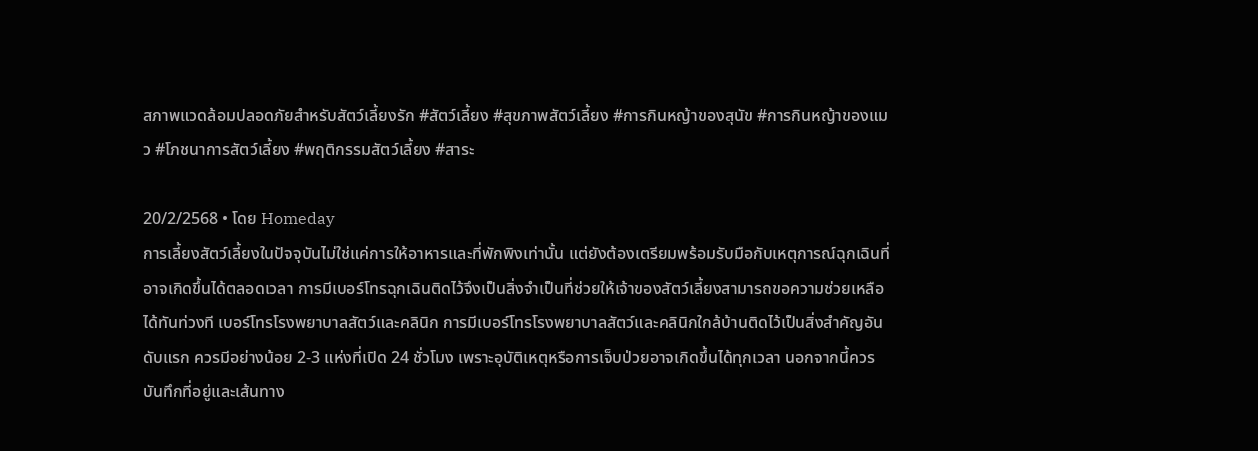สภาพแวดล้อมปลอดภัยสำหรับสัตว์เลี้ยงรัก #สัตว์เลี้ยง #สุขภาพสัตว์เลี้ยง #การกินหญ้าของสุนัข #การกินหญ้าของแมว #โภชนาการสัตว์เลี้ยง #พฤติกรรมสัตว์เลี้ยง #สาระ

20/2/2568 • โดย Homeday
การเลี้ยงสัตว์เลี้ยงในปัจจุบันไม่ใช่แค่การให้อาหารและที่พักพิงเท่านั้น แต่ยังต้องเตรียมพร้อมรับมือกับเหตุการณ์ฉุกเฉินที่อาจเกิดขึ้นได้ตลอดเวลา การมีเบอร์โทรฉุกเฉินติดไว้จึงเป็นสิ่งจำเป็นที่ช่วยให้เจ้าของสัตว์เลี้ยงสามารถขอความช่วยเหลือได้ทันท่วงที เบอร์โทรโรงพยาบาลสัตว์และคลินิก การมีเบอร์โทรโรงพยาบาลสัตว์และคลินิกใกล้บ้านติดไว้เป็นสิ่งสำคัญอันดับแรก ควรมีอย่างน้อย 2-3 แห่งที่เปิด 24 ชั่วโมง เพราะอุบัติเหตุหรือการเจ็บป่วยอาจเกิดขึ้นได้ทุกเวลา นอกจากนี้ควรบันทึกที่อยู่และเส้นทาง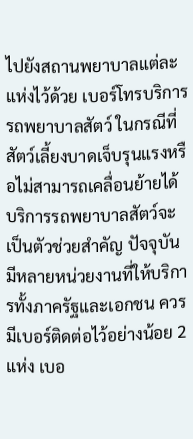ไปยังสถานพยาบาลแต่ละแห่งไว้ด้วย เบอร์โทรบริการรถพยาบาลสัตว์ ในกรณีที่สัตว์เลี้ยงบาดเจ็บรุนแรงหรือไม่สามารถเคลื่อนย้ายได้ บริการรถพยาบาลสัตว์จะเป็นตัวช่วยสำคัญ ปัจจุบันมีหลายหน่วยงานที่ให้บริการทั้งภาครัฐและเอกชน ควรมีเบอร์ติดต่อไว้อย่างน้อย 2 แห่ง เบอ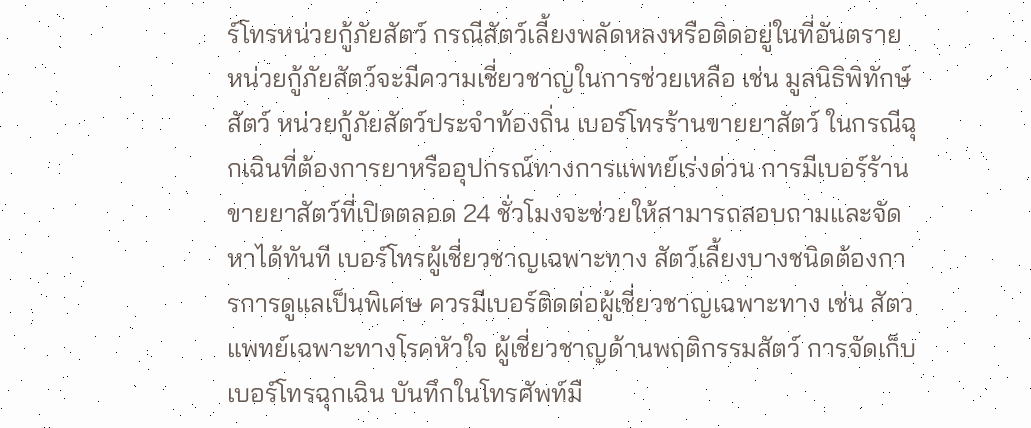ร์โทรหน่วยกู้ภัยสัตว์ กรณีสัตว์เลี้ยงพลัดหลงหรือติดอยู่ในที่อันตราย หน่วยกู้ภัยสัตว์จะมีความเชี่ยวชาญในการช่วยเหลือ เช่น มูลนิธิพิทักษ์สัตว์ หน่วยกู้ภัยสัตว์ประจำท้องถิ่น เบอร์โทรร้านขายยาสัตว์ ในกรณีฉุกเฉินที่ต้องการยาหรืออุปกรณ์ทางการแพทย์เร่งด่วน การมีเบอร์ร้านขายยาสัตว์ที่เปิดตลอด 24 ชั่วโมงจะช่วยให้สามารถสอบถามและจัดหาได้ทันที เบอร์โทรผู้เชี่ยวชาญเฉพาะทาง สัตว์เลี้ยงบางชนิดต้องการการดูแลเป็นพิเศษ ควรมีเบอร์ติดต่อผู้เชี่ยวชาญเฉพาะทาง เช่น สัตวแพทย์เฉพาะทางโรคหัวใจ ผู้เชี่ยวชาญด้านพฤติกรรมสัตว์ การจัดเก็บเบอร์โทรฉุกเฉิน บันทึกในโทรศัพท์มื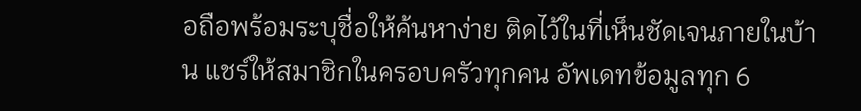อถือพร้อมระบุชื่อให้ค้นหาง่าย ติดไว้ในที่เห็นชัดเจนภายในบ้าน แชร์ให้สมาชิกในครอบครัวทุกคน อัพเดทข้อมูลทุก 6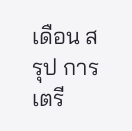เดือน สรุป การเตรี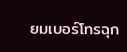ยมเบอร์โทรฉุก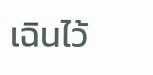เฉินไว้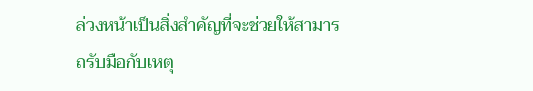ล่วงหน้าเป็นสิ่งสำคัญที่จะช่วยให้สามารถรับมือกับเหตุ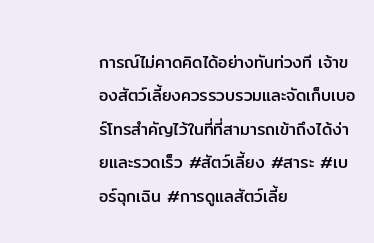การณ์ไม่คาดคิดได้อย่างทันท่วงที เจ้าของสัตว์เลี้ยงควรรวบรวมและจัดเก็บเบอร์โทรสำคัญไว้ในที่ที่สามารถเข้าถึงได้ง่ายและรวดเร็ว #สัตว์เลี้ยง #สาระ #เบอร์ฉุกเฉิน #การดูแลสัตว์เลี้ย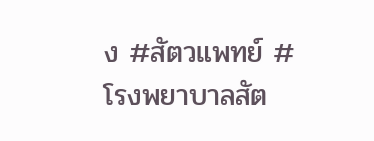ง #สัตวแพทย์ #โรงพยาบาลสัต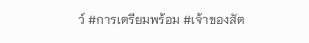ว์ #การเตรียมพร้อม #เจ้าของสัต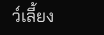ว์เลี้ยง